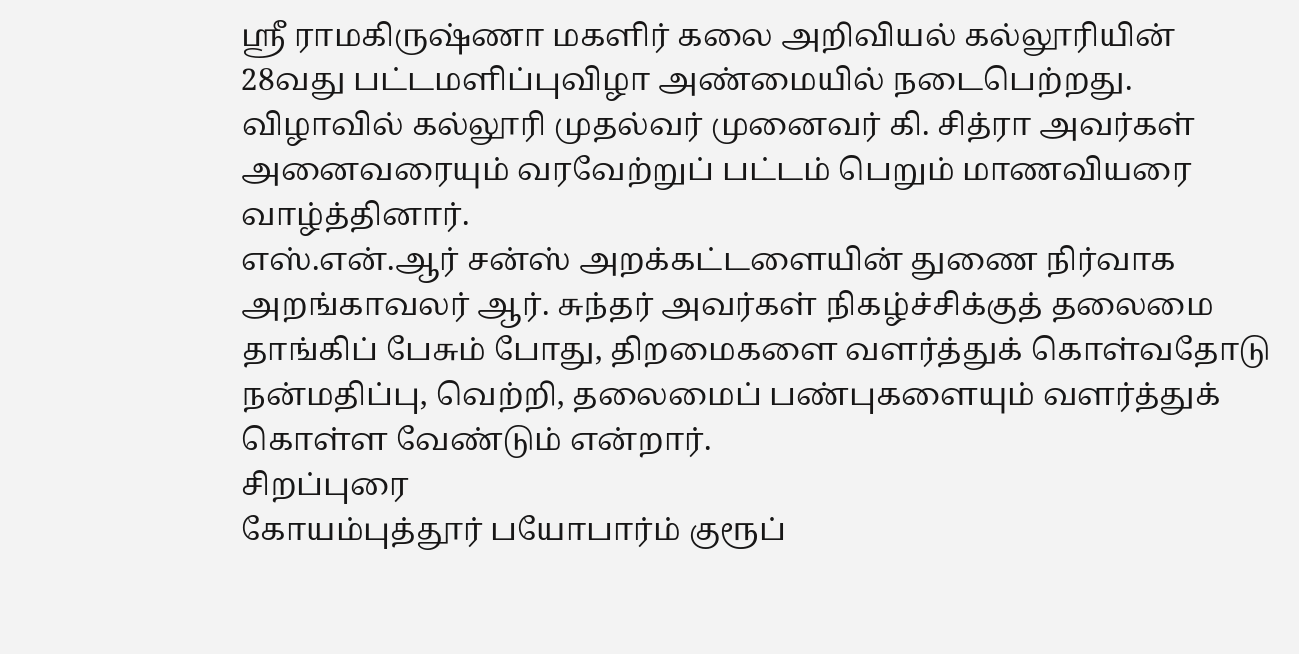ஸ்ரீ ராமகிருஷ்ணா மகளிர் கலை அறிவியல் கல்லூரியின் 28வது பட்டமளிப்புவிழா அண்மையில் நடைபெற்றது. விழாவில் கல்லூரி முதல்வர் முனைவர் கி. சித்ரா அவர்கள் அனைவரையும் வரவேற்றுப் பட்டம் பெறும் மாணவியரை வாழ்த்தினார்.
எஸ்.என்.ஆர் சன்ஸ் அறக்கட்டளையின் துணை நிர்வாக அறங்காவலர் ஆர். சுந்தர் அவர்கள் நிகழ்ச்சிக்குத் தலைமை தாங்கிப் பேசும் போது, திறமைகளை வளர்த்துக் கொள்வதோடு நன்மதிப்பு, வெற்றி, தலைமைப் பண்புகளையும் வளர்த்துக் கொள்ள வேண்டும் என்றார்.
சிறப்புரை
கோயம்புத்தூர் பயோபார்ம் குரூப்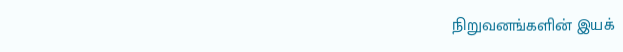நிறுவனங்களின் இயக்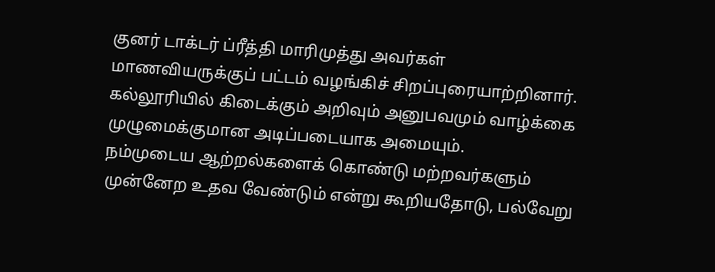குனர் டாக்டர் ப்ரீத்தி மாரிமுத்து அவர்கள் மாணவியருக்குப் பட்டம் வழங்கிச் சிறப்புரையாற்றினார்.
கல்லூரியில் கிடைக்கும் அறிவும் அனுபவமும் வாழ்க்கை முழுமைக்குமான அடிப்படையாக அமையும்.
நம்முடைய ஆற்றல்களைக் கொண்டு மற்றவர்களும் முன்னேற உதவ வேண்டும் என்று கூறியதோடு, பல்வேறு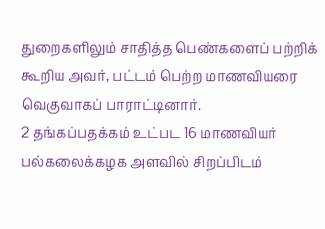துறைகளிலும் சாதித்த பெண்களைப் பற்றிக் கூறிய அவர், பட்டம் பெற்ற மாணவியரை வெகுவாகப் பாராட்டினார்.
2 தங்கப்பதக்கம் உட்பட 16 மாணவியர் பல்கலைக்கழக அளவில் சிறப்பிடம்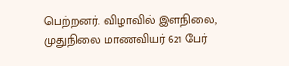பெற்றனர். விழாவில் இளநிலை, முதுநிலை மாணவியர் 621 பேர்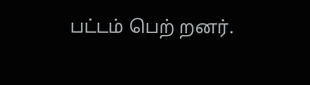பட்டம் பெற் றனர்.